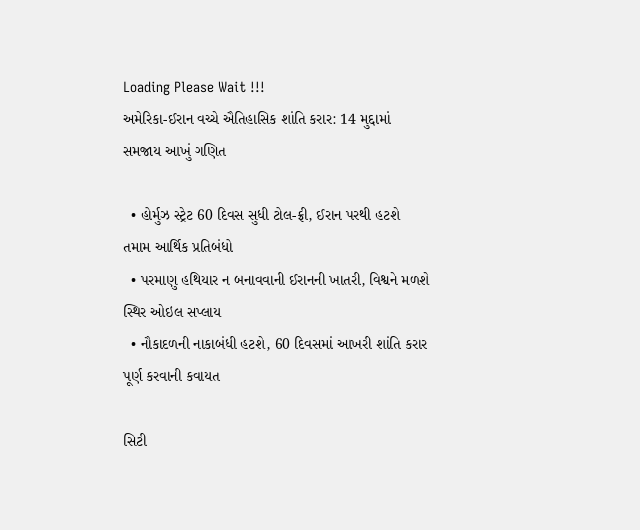Loading Please Wait !!!
અમેરિકા-ઈરાન વચ્ચે ઐતિહાસિક શાંતિ કરાર: 14 મુદ્દામાં સમજાય આખું ગણિત

  • હોર્મુઝ સ્ટ્રેટ 60 દિવસ સુધી ટોલ-ફ્રી, ઈરાન પરથી હટશે તમામ આર્થિક પ્રતિબંધો
  • પરમાણુ હથિયાર ન બનાવવાની ઈરાનની ખાતરી, વિશ્વને મળશે સ્થિર ઓઇલ સપ્લાય
  • નૌકાદળની નાકાબંધી હટશે, 60 દિવસમાં આખરી શાંતિ કરાર પૂર્ણ કરવાની કવાયત

સિટી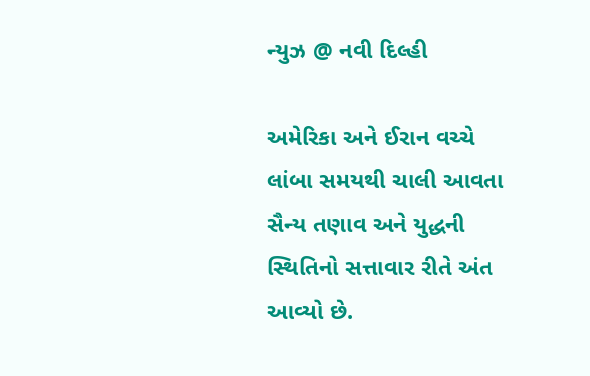ન્યુઝ @ નવી દિલ્હી

અમેરિકા અને ઈરાન વચ્ચે લાંબા સમયથી ચાલી આવતા સૈન્ય તણાવ અને યુદ્ધની સ્થિતિનો સત્તાવાર રીતે અંત આવ્યો છે.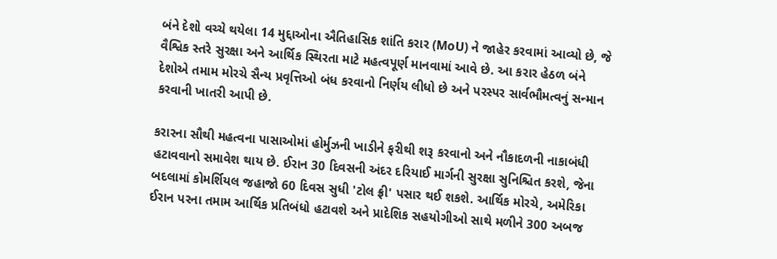બંને દેશો વચ્ચે થયેલા 14 મુદ્દાઓના ઐતિહાસિક શાંતિ કરાર (MoU) ને જાહેર કરવામાં આવ્યો છે, જે વૈશ્વિક સ્તરે સુરક્ષા અને આર્થિક સ્થિરતા માટે મહત્વપૂર્ણ માનવામાં આવે છે. આ કરાર હેઠળ બંને દેશોએ તમામ મોરચે સૈન્ય પ્રવૃત્તિઓ બંધ કરવાનો નિર્ણય લીધો છે અને પરસ્પર સાર્વભૌમત્વનું સન્માન કરવાની ખાતરી આપી છે.

કરારના સૌથી મહત્વના પાસાઓમાં હોર્મુઝની ખાડીને ફરીથી શરૂ કરવાનો અને નૌકાદળની નાકાબંધી હટાવવાનો સમાવેશ થાય છે. ઈરાન 30 દિવસની અંદર દરિયાઈ માર્ગની સુરક્ષા સુનિશ્ચિત કરશે, જેના બદલામાં કોમર્શિયલ જહાજો 60 દિવસ સુધી 'ટોલ ફ્રી' પસાર થઈ શકશે. આર્થિક મોરચે, અમેરિકા ઈરાન પરના તમામ આર્થિક પ્રતિબંધો હટાવશે અને પ્રાદેશિક સહયોગીઓ સાથે મળીને 300 અબજ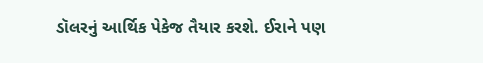ડૉલરનું આર્થિક પેકેજ તૈયાર કરશે. ઈરાને પણ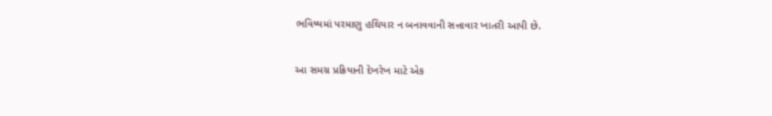ભવિષ્યમાં પરમાણુ હથિયાર ન બનાવવાની સત્તાવાર ખાતરી આપી છે.

આ સમગ્ર પ્રક્રિયાની દેખરેખ માટે એક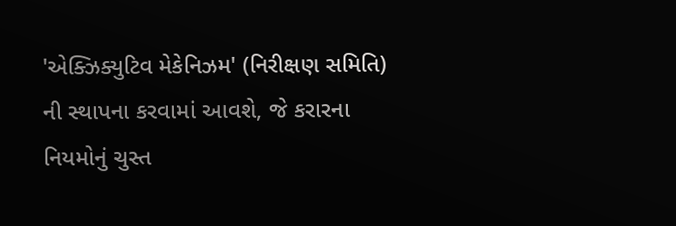'એક્ઝિક્યુટિવ મેકેનિઝમ' (નિરીક્ષણ સમિતિ) ની સ્થાપના કરવામાં આવશે, જે કરારના નિયમોનું ચુસ્ત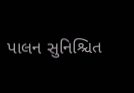પાલન સુનિશ્ચિત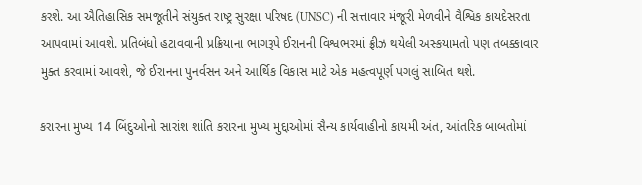કરશે. આ ઐતિહાસિક સમજૂતીને સંયુક્ત રાષ્ટ્ર સુરક્ષા પરિષદ (UNSC) ની સત્તાવાર મંજૂરી મેળવીને વૈશ્વિક કાયદેસરતા આપવામાં આવશે. પ્રતિબંધો હટાવવાની પ્રક્રિયાના ભાગરૂપે ઈરાનની વિશ્વભરમાં ફ્રીઝ થયેલી અસ્કયામતો પણ તબક્કાવાર મુક્ત કરવામાં આવશે, જે ઈરાનના પુનર્વસન અને આર્થિક વિકાસ માટે એક મહત્વપૂર્ણ પગલું સાબિત થશે.

કરારના મુખ્ય 14 બિંદુઓનો સારાંશ શાંતિ કરારના મુખ્ય મુદ્દાઓમાં સૈન્ય કાર્યવાહીનો કાયમી અંત, આંતરિક બાબતોમાં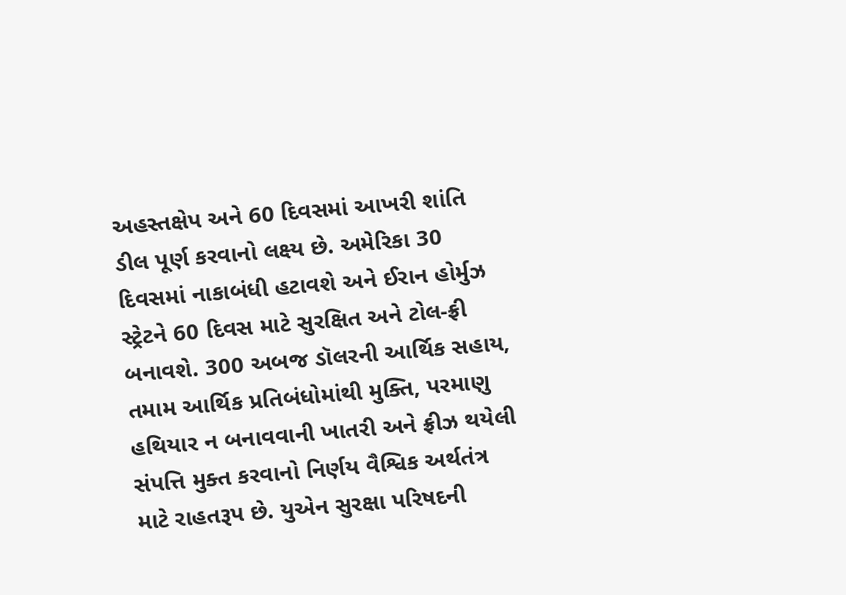અહસ્તક્ષેપ અને 60 દિવસમાં આખરી શાંતિ ડીલ પૂર્ણ કરવાનો લક્ષ્ય છે. અમેરિકા 30 દિવસમાં નાકાબંધી હટાવશે અને ઈરાન હોર્મુઝ સ્ટ્રેટને 60 દિવસ માટે સુરક્ષિત અને ટોલ-ફ્રી બનાવશે. 300 અબજ ડૉલરની આર્થિક સહાય, તમામ આર્થિક પ્રતિબંધોમાંથી મુક્તિ, પરમાણુ હથિયાર ન બનાવવાની ખાતરી અને ફ્રીઝ થયેલી સંપત્તિ મુક્ત કરવાનો નિર્ણય વૈશ્વિક અર્થતંત્ર માટે રાહતરૂપ છે. યુએન સુરક્ષા પરિષદની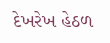દેખરેખ હેઠળ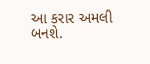આ કરાર અમલી બનશે.